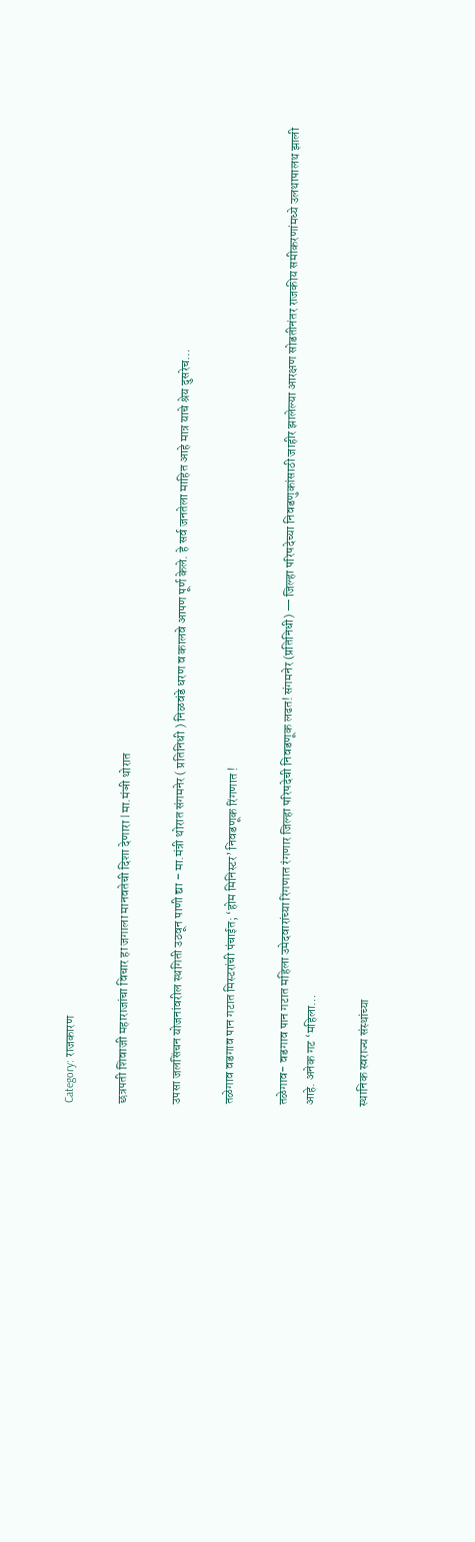Category: राजकारण

छत्रपती शिवाजी महाराजांचा विचार हा जगाला मानवतेची दिशा देणारा l मा.मंञी थोरात

उपसा जलसिंचन योजनांवरील स्थगिती उठवून पाणी द्या – मा.मंत्री थोरात संगमनेर ( प्रतिनिधी ) निळवंडे धरण व कालवे आपण पूर्ण केले. हे सर्व जनतेला माहित आहे मात्र याचे श्रेय दुसरेच…

तळेगाव वडगाव पान गटात मिस्टरांची पंचाईत; ‘होम मिनिस्टर’ निवडणूक रिंगणात !

तळेगाव- वडगाव पान गटात महिला उमेदवारांच्या रिंगणात रंगणार जिल्हा परिषदेची निवडणूक लढत! संगमनेर (प्रतिनिधी) — जिल्हा परिषदेच्या निवडणुकांसाठी जाहीर झालेल्या आरक्षण सोडतीनंतर राजकीय समीकरणांमध्ये उलथापालथ झाली आहे. अनेक गट ‘महिला…

स्थानिक स्वराज्य संस्थांच्या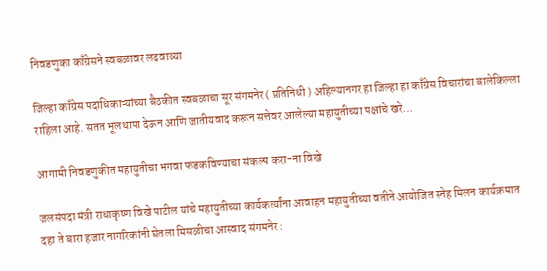निवडणुका काँग्रेसने स्वबळावर लढवाव्या

जिल्हा काँग्रेस पदाधिकाऱ्यांच्या बैठकीत स्वबळाचा सूर संगमनेर ( प्रतिनिधी ) अहिल्यानगर हा जिल्हा हा काँग्रेस विचारांचा बालेकिल्ला राहिला आहे. सतत भूलथापा देऊन आणि जातीयवाद करून सत्तेवर आलेल्या महायुतीच्या पक्षांचे खरे…

आगामी निवडणुकीत महायुतीचा भगवा फडकविण्याचा संकल्प करा-ना विखे

जलसंपदा मंत्री राधाकृष्ण विखे पाटील यांचे महायुतीच्या कार्यकर्त्यांना आवाहन महायुतीच्या वतीने आयोजित स्नेह मिलन कार्यक्रमात दहा ते बारा हजार नागरिकांनी घेतला मिसळीचा आस्वाद संगमनेर :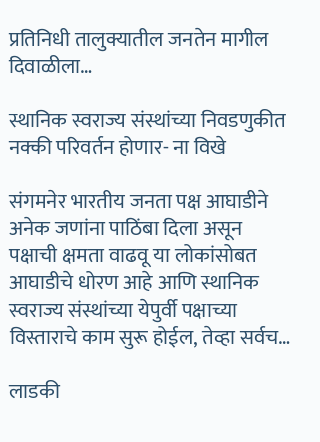प्रतिनिधी तालुक्यातील जनतेन मागील दिवाळीला…

स्थानिक स्वराज्य संस्थांच्या निवडणुकीत नक्की परिवर्तन होणार- ना विखे

संगमनेर भारतीय जनता पक्ष आघाडीने अनेक जणांना पाठिंबा दिला असून पक्षाची क्षमता वाढवू या लोकांसोबत आघाडीचे धोरण आहे आणि स्थानिक स्वराज्य संस्थांच्या येपुर्वी पक्षाच्या विस्ताराचे काम सुरू होईल, तेव्हा सर्वच…

लाडकी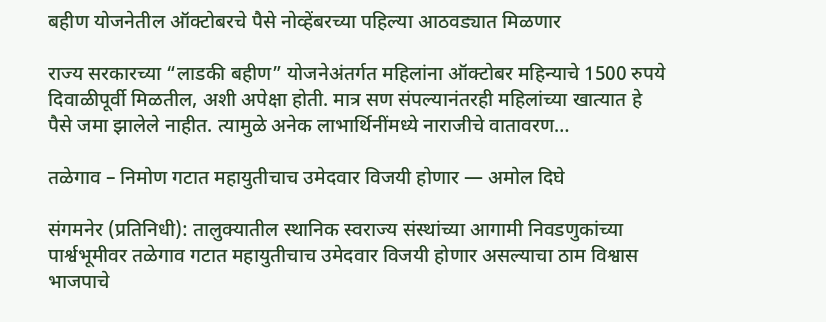बहीण योजनेतील ऑक्टोबरचे पैसे नोव्हेंबरच्या पहिल्या आठवड्यात मिळणार

राज्य सरकारच्या “लाडकी बहीण” योजनेअंतर्गत महिलांना ऑक्टोबर महिन्याचे 1500 रुपये दिवाळीपूर्वी मिळतील, अशी अपेक्षा होती. मात्र सण संपल्यानंतरही महिलांच्या खात्यात हे पैसे जमा झालेले नाहीत. त्यामुळे अनेक लाभार्थिनींमध्ये नाराजीचे वातावरण…

तळेगाव – निमोण गटात महायुतीचाच उमेदवार विजयी होणार — अमोल दिघे

संगमनेर (प्रतिनिधी): तालुक्यातील स्थानिक स्वराज्य संस्थांच्या आगामी निवडणुकांच्या पार्श्वभूमीवर तळेगाव गटात महायुतीचाच उमेदवार विजयी होणार असल्याचा ठाम विश्वास भाजपाचे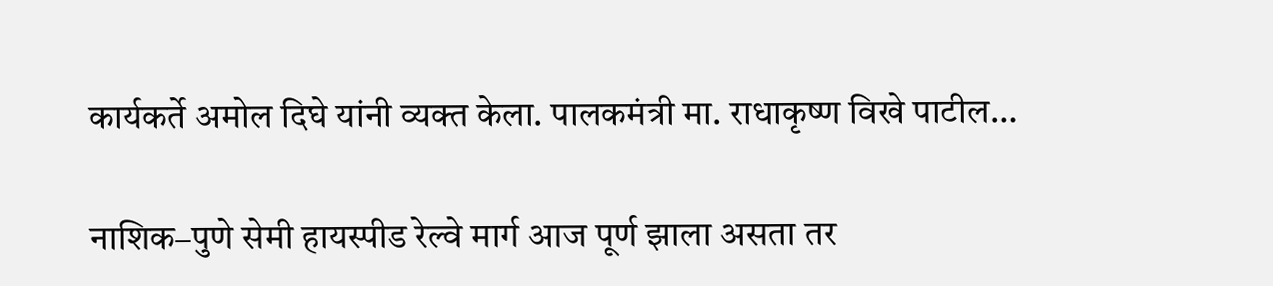कार्यकर्ते अमोल दिघे यांनी व्यक्त केला. पालकमंत्री मा. राधाकृष्ण विखे पाटील…

नाशिक–पुणे सेमी हायस्पीड रेल्वे मार्ग आज पूर्ण झाला असता तर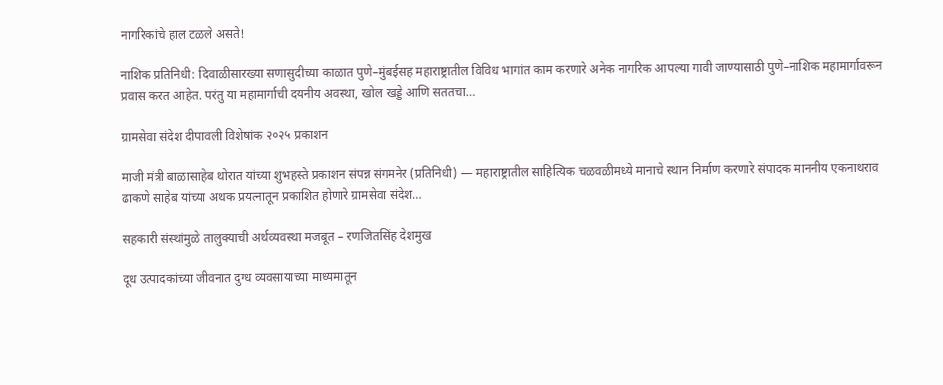नागरिकांचे हाल टळले असते!

नाशिक प्रतिनिधी: दिवाळीसारख्या सणासुदीच्या काळात पुणे–मुंबईसह महाराष्ट्रातील विविध भागांत काम करणारे अनेक नागरिक आपल्या गावी जाण्यासाठी पुणे–नाशिक महामार्गावरून प्रवास करत आहेत. परंतु या महामार्गाची दयनीय अवस्था, खोल खड्डे आणि सततचा…

ग्रामसेवा संदेश दीपावली विशेषांक २०२५ प्रकाशन

माजी मंत्री बाळासाहेब थोरात यांच्या शुभहस्ते प्रकाशन संपन्न संगमनेर (प्रतिनिधी) — महाराष्ट्रातील साहित्यिक चळवळीमध्ये मानाचे स्थान निर्माण करणारे संपादक माननीय एकनाथराव ढाकणे साहेब यांच्या अथक प्रयत्नातून प्रकाशित होणारे ग्रामसेवा संदेश…

सहकारी संस्थांमुळे तालुक्याची अर्थव्यवस्था मजबूत – रणजितसिंह देशमुख

दूध उत्पादकांच्या जीवनात दुग्ध व्यवसायाच्या माध्यमातून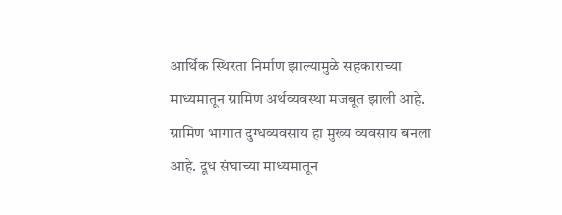आर्थिक स्थिरता निर्माण झाल्यामुळे सहकाराच्या माध्यमातून ग्रामिण अर्थव्यवस्था मजबूत झाली आहे. ग्रामिण भागात दुग्धव्यवसाय हा मुख्य व्यवसाय बनला आहे. दूध संघाच्या माध्यमातून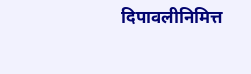दिपावलीनिमित्त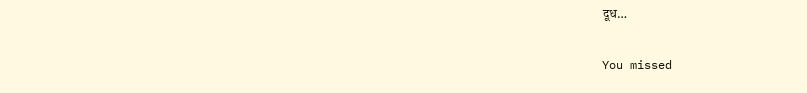दूध…

You missed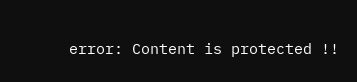error: Content is protected !!